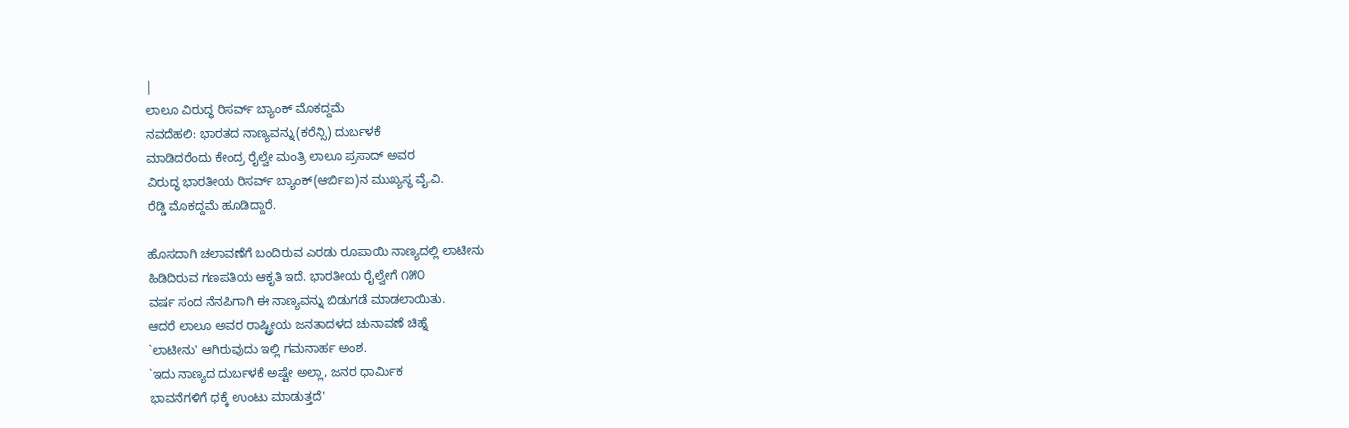|
ಲಾಲೂ ವಿರುದ್ಧ ರಿಸರ್ವ್ ಬ್ಯಾಂಕ್ ಮೊಕದ್ದಮೆ
ನವದೆಹಲಿ: ಭಾರತದ ನಾಣ್ಯವನ್ನು(ಕರೆನ್ಸಿ) ದುರ್ಬಳಕೆ
ಮಾಡಿದರೆಂದು ಕೇಂದ್ರ ರೈಲ್ವೇ ಮಂತ್ರಿ ಲಾಲೂ ಪ್ರಸಾದ್ ಅವರ
ವಿರುದ್ಧ ಭಾರತೀಯ ರಿಸರ್ವ್ ಬ್ಯಾಂಕ್(ಆರ್ಬಿಐ)ನ ಮುಖ್ಯಸ್ಥ ವೈ.ವಿ.
ರೆಡ್ಡಿ ಮೊಕದ್ದಮೆ ಹೂಡಿದ್ದಾರೆ.

ಹೊಸದಾಗಿ ಚಲಾವಣೆಗೆ ಬಂದಿರುವ ಎರಡು ರೂಪಾಯಿ ನಾಣ್ಯದಲ್ಲಿ ಲಾಟೀನು
ಹಿಡಿದಿರುವ ಗಣಪತಿಯ ಆಕೃತಿ ಇದೆ. ಭಾರತೀಯ ರೈಲ್ವೇಗೆ ೧೫೦
ವರ್ಷ ಸಂದ ನೆನಪಿಗಾಗಿ ಈ ನಾಣ್ಯವನ್ನು ಬಿಡುಗಡೆ ಮಾಡಲಾಯಿತು.
ಆದರೆ ಲಾಲೂ ಅವರ ರಾಷ್ಟ್ರೀಯ ಜನತಾದಳದ ಚುನಾವಣೆ ಚಿಹ್ನೆ
`ಲಾಟೀನು' ಆಗಿರುವುದು ಇಲ್ಲಿ ಗಮನಾರ್ಹ ಅಂಶ.
`ಇದು ನಾಣ್ಯದ ದುರ್ಬಳಕೆ ಅಷ್ಟೇ ಅಲ್ಲಾ, ಜನರ ಧಾರ್ಮಿಕ
ಭಾವನೆಗಳಿಗೆ ಧಕ್ಕೆ ಉಂಟು ಮಾಡುತ್ತದೆ'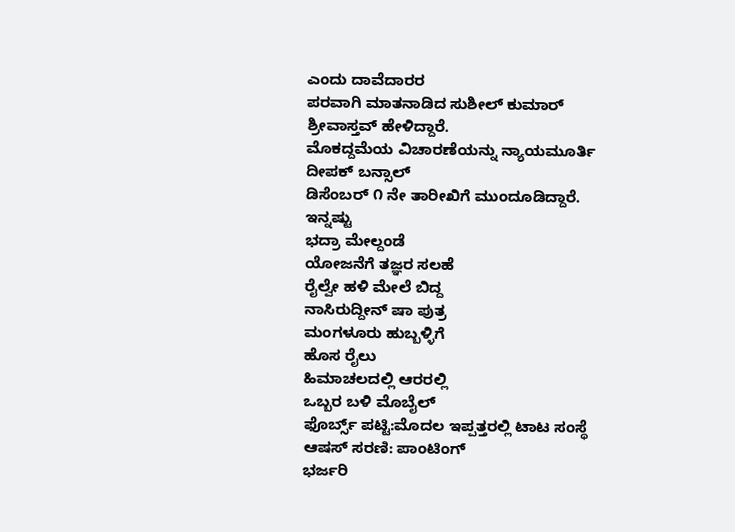ಎಂದು ದಾವೆದಾರರ
ಪರವಾಗಿ ಮಾತನಾಡಿದ ಸುಶೀಲ್ ಕುಮಾರ್ ಶ್ರೀವಾಸ್ತವ್ ಹೇಳಿದ್ದಾರೆ.
ಮೊಕದ್ದಮೆಯ ವಿಚಾರಣೆಯನ್ನು ನ್ಯಾಯಮೂರ್ತಿ ದೀಪಕ್ ಬನ್ಸಾಲ್
ಡಿಸೆಂಬರ್ ೧ ನೇ ತಾರೀಖಿಗೆ ಮುಂದೂಡಿದ್ದಾರೆ.
ಇನ್ನಷ್ಟು
ಭದ್ರಾ ಮೇಲ್ದಂಡೆ
ಯೋಜನೆಗೆ ತಜ್ಞರ ಸಲಹೆ
ರೈಲ್ವೇ ಹಳಿ ಮೇಲೆ ಬಿದ್ದ
ನಾಸಿರುದ್ದೀನ್ ಷಾ ಪುತ್ರ
ಮಂಗಳೂರು ಹುಬ್ಬಳ್ಳಿಗೆ
ಹೊಸ ರೈಲು
ಹಿಮಾಚಲದಲ್ಲಿ ಆರರಲ್ಲಿ
ಒಬ್ಬರ ಬಳಿ ಮೊಬೈಲ್
ಫೊರ್ಬ್ಸ್ ಪಟ್ಟಿ:ಮೊದಲ ಇಪ್ಪತ್ತರಲ್ಲಿ ಟಾಟ ಸಂಸ್ಥೆ
ಆಷಸ್ ಸರಣಿ: ಪಾಂಟಿಂಗ್
ಭರ್ಜರಿ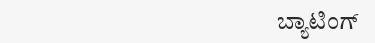ಬ್ಯಾಟಿಂಗ್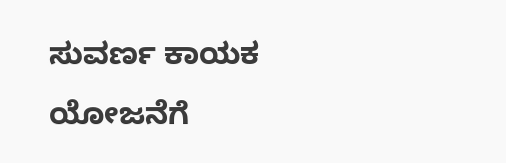ಸುವರ್ಣ ಕಾಯಕ ಯೋಜನೆಗೆ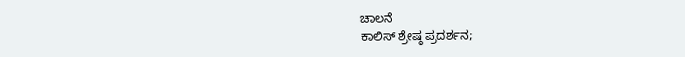ಚಾಲನೆ
ಕಾಲಿಸ್ ಶ್ರೇಷ್ಠ ಪ್ರದರ್ಶನ;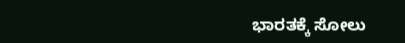ಭಾರತಕ್ಕೆ ಸೋಲು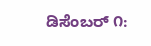ಡಿಸೆಂಬರ್ ೧: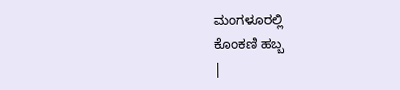ಮಂಗಳೂರಲ್ಲಿ
ಕೊಂಕಣಿ ಹಬ್ಬ
|